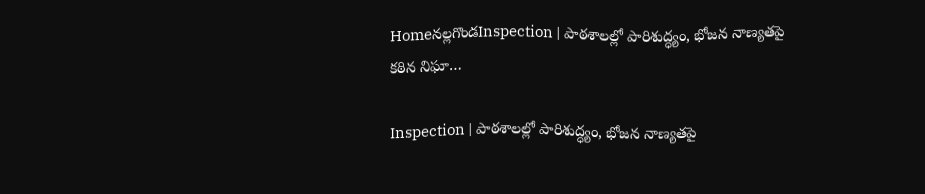Homeనల్లగొండInspection | పాఠశాలల్లో పారిశుద్ధ్యం, భోజన నాణ్యతపై కఠిన నిఘా…

Inspection | పాఠశాలల్లో పారిశుద్ధ్యం, భోజన నాణ్యతపై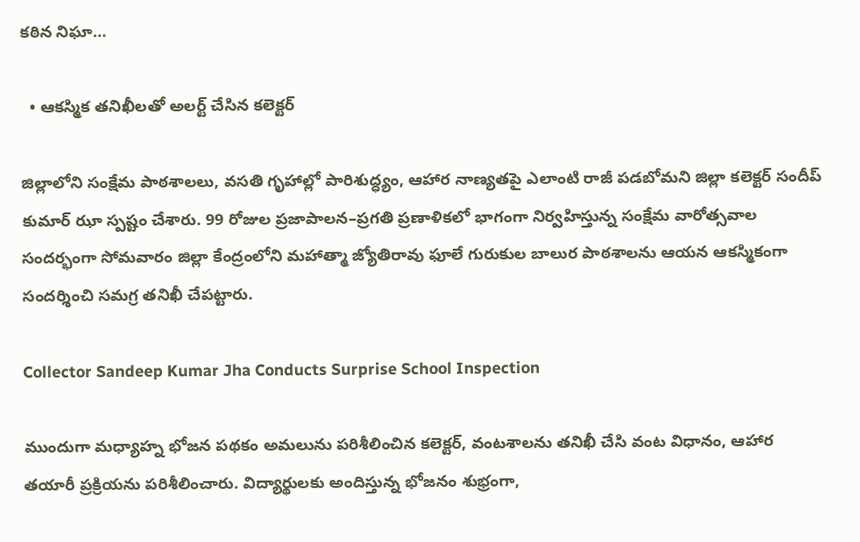కఠిన నిఘా…

  • ఆకస్మిక తనిఖీలతో అలర్ట్ చేసిన కలెక్టర్

జిల్లాలోని సంక్షేమ పాఠశాలలు, వసతి గృహాల్లో పారిశుద్ధ్యం, ఆహార నాణ్యతపై ఎలాంటి రాజీ పడబోమని జిల్లా కలెక్టర్ సందీప్ కుమార్ ఝా స్పష్టం చేశారు. 99 రోజుల ప్రజాపాలన–ప్రగతి ప్రణాళికలో భాగంగా నిర్వహిస్తున్న సంక్షేమ వారోత్సవాల సందర్భంగా సోమవారం జిల్లా కేంద్రంలోని మహాత్మా జ్యోతిరావు ఫూలే గురుకుల బాలుర పాఠశాలను ఆయన ఆకస్మికంగా సందర్శించి సమగ్ర తనిఖీ చేపట్టారు.

Collector Sandeep Kumar Jha Conducts Surprise School Inspection

ముందుగా మధ్యాహ్న భోజన పథకం అమలును పరిశీలించిన కలెక్టర్, వంటశాలను తనిఖీ చేసి వంట విధానం, ఆహార తయారీ ప్రక్రియను పరిశీలించారు. విద్యార్థులకు అందిస్తున్న భోజనం శుభ్రంగా,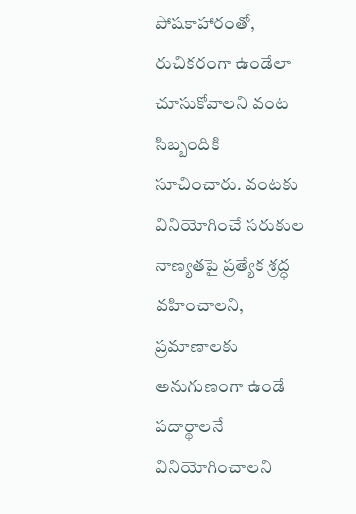పోషకాహారంతో, రుచికరంగా ఉండేలా చూసుకోవాలని వంట సిబ్బందికి సూచించారు. వంటకు వినియోగించే సరుకుల నాణ్యతపై ప్రత్యేక శ్రద్ధ వహించాలని, ప్రమాణాలకు అనుగుణంగా ఉండే పదార్థాలనే వినియోగించాలని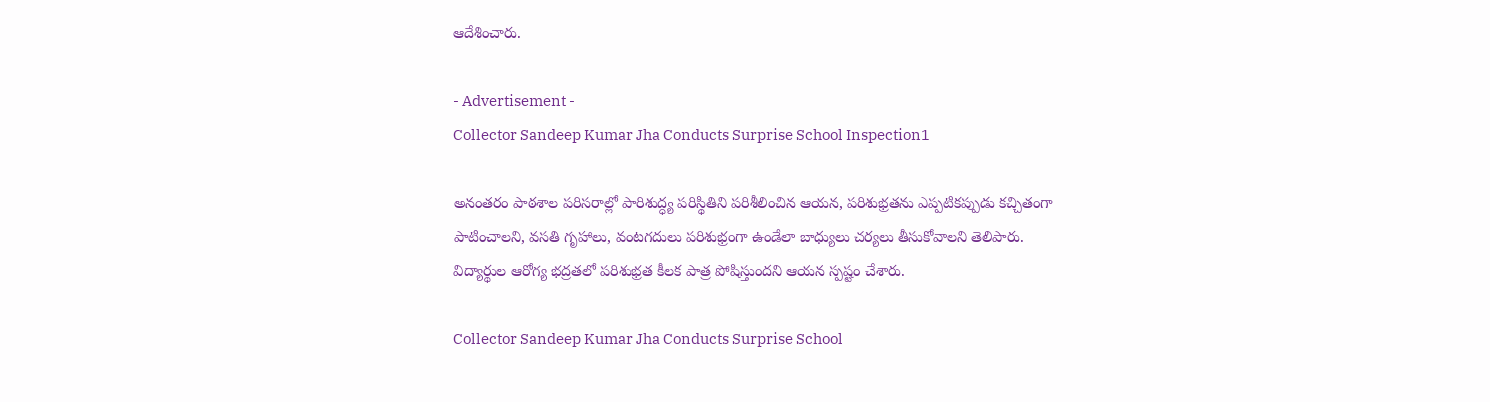ఆదేశించారు.

- Advertisement -
Collector Sandeep Kumar Jha Conducts Surprise School Inspection1

అనంతరం పాఠశాల పరిసరాల్లో పారిశుద్ధ్య పరిస్థితిని పరిశీలించిన ఆయన, పరిశుభ్రతను ఎప్పటికప్పుడు కచ్చితంగా పాటించాలని, వసతి గృహాలు, వంటగదులు పరిశుభ్రంగా ఉండేలా బాధ్యులు చర్యలు తీసుకోవాలని తెలిపారు. విద్యార్థుల ఆరోగ్య భద్రతలో పరిశుభ్రత కీలక పాత్ర పోషిస్తుందని ఆయన స్పష్టం చేశారు.

Collector Sandeep Kumar Jha Conducts Surprise School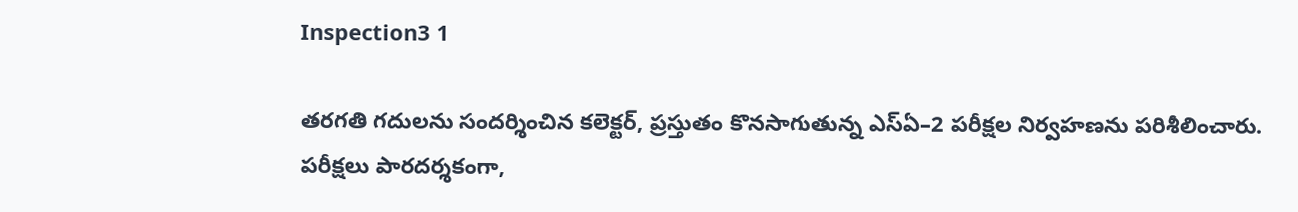Inspection3 1

తరగతి గదులను సందర్శించిన కలెక్టర్, ప్రస్తుతం కొనసాగుతున్న ఎస్ఏ–2 పరీక్షల నిర్వహణను పరిశీలించారు. పరీక్షలు పారదర్శకంగా,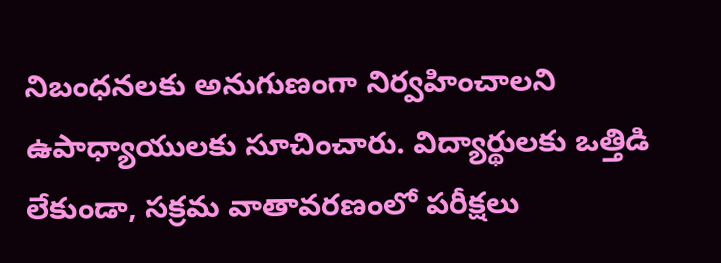నిబంధనలకు అనుగుణంగా నిర్వహించాలని ఉపాధ్యాయులకు సూచించారు. విద్యార్థులకు ఒత్తిడి లేకుండా, సక్రమ వాతావరణంలో పరీక్షలు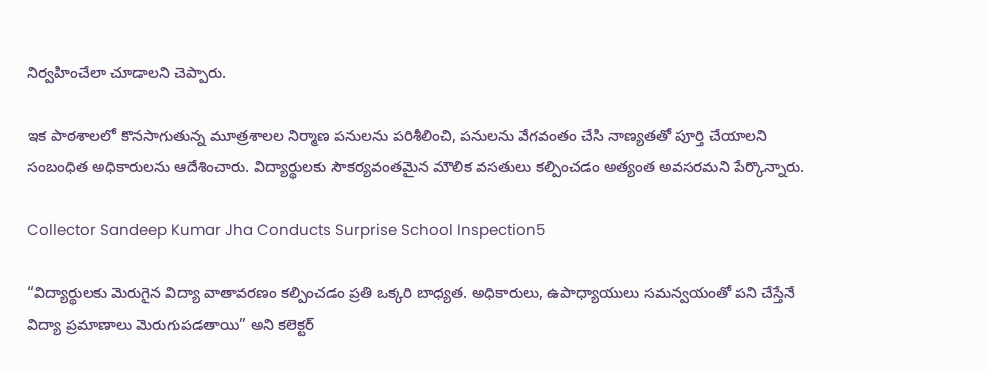నిర్వహించేలా చూడాలని చెప్పారు.

ఇక పాఠశాలలో కొనసాగుతున్న మూత్రశాలల నిర్మాణ పనులను పరిశీలించి, పనులను వేగవంతం చేసి నాణ్యతతో పూర్తి చేయాలని సంబంధిత అధికారులను ఆదేశించారు. విద్యార్థులకు సౌకర్యవంతమైన మౌలిక వసతులు కల్పించడం అత్యంత అవసరమని పేర్కొన్నారు.

Collector Sandeep Kumar Jha Conducts Surprise School Inspection5

“విద్యార్థులకు మెరుగైన విద్యా వాతావరణం కల్పించడం ప్రతి ఒక్కరి బాధ్యత. అధికారులు, ఉపాధ్యాయులు సమన్వయంతో పని చేస్తేనే విద్యా ప్రమాణాలు మెరుగుపడతాయి” అని కలెక్టర్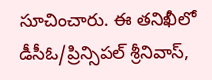సూచించారు. ఈ తనిఖీలో డీసీఓ/ప్రిన్సిపల్ శ్రీనివాస్,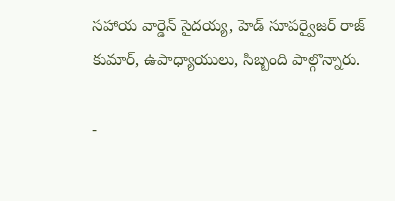సహాయ వార్డెన్ సైదయ్య, హెడ్ సూపర్వైజర్ రాజ్ కుమార్, ఉపాధ్యాయులు, సిబ్బంది పాల్గొన్నారు.

-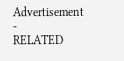Advertisement -
RELATED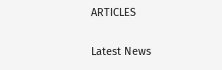ARTICLES

Latest News